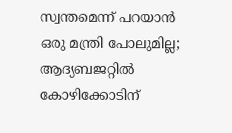സ്വന്തമെന്ന് പറയാൻ ഒരു മന്ത്രി പോലുമില്ല; ആദ്യബജറ്റിൽ കോഴിക്കോടിന്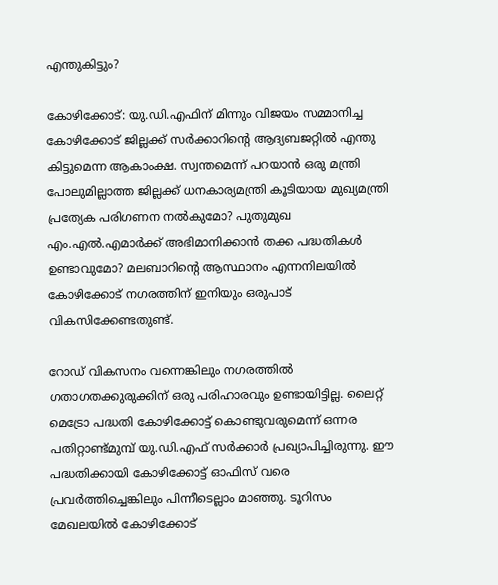എന്തുകിട്ടും?

കോഴിക്കോട്: യു.ഡി.എഫിന് മിന്നും വിജയം സമ്മാനിച്ച കോഴിക്കോട് ജില്ലക്ക് സർക്കാറിന്റെ ആദ്യബജറ്റിൽ എന്തു കിട്ടുമെന്ന ആകാംക്ഷ. സ്വന്തമെന്ന് പറയാൻ ഒരു മന്ത്രി പോലുമില്ലാത്ത ജില്ലക്ക് ധനകാര്യമന്ത്രി കൂടിയായ മുഖ്യമന്ത്രി പ്രത്യേക പരിഗണന നൽകുമോ? പുതുമുഖ എം.എൽ.എമാർക്ക് അഭിമാനിക്കാൻ തക്ക പദ്ധതികൾ ഉണ്ടാവുമോ? മലബാറിന്റെ ആസ്ഥാനം എന്നനിലയിൽ കോഴിക്കോട് നഗരത്തിന് ഇനിയും ഒരുപാട് വികസിക്കേണ്ടതുണ്ട്.

റോഡ് വികസനം വന്നെങ്കിലും നഗരത്തിൽ ഗതാഗതക്കുരുക്കിന് ഒരു പരിഹാരവും ഉണ്ടായിട്ടില്ല. ലൈറ്റ് മെട്രോ പദ്ധതി കോഴിക്കോട്ട് കൊണ്ടുവരുമെന്ന് ഒന്നര പതിറ്റാണ്ട്മുമ്പ് യു.ഡി.എഫ് സർക്കാർ പ്രഖ്യാപിച്ചിരുന്നു. ഈ പദ്ധതിക്കായി കോഴിക്കോട്ട് ഓഫിസ് വരെ പ്രവർത്തിച്ചെങ്കിലും പിന്നീടെല്ലാം മാഞ്ഞു. ടൂറിസം മേഖലയിൽ കോഴിക്കോട്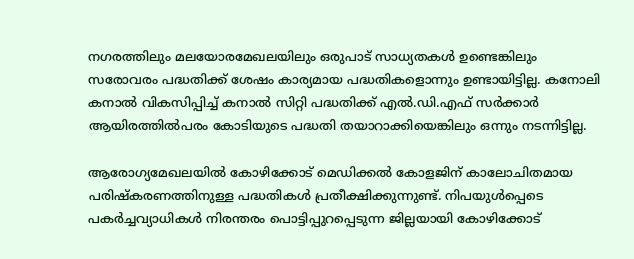നഗരത്തിലും മലയോരമേഖലയിലും ഒരുപാട് സാധ്യതകൾ ഉണ്ടെങ്കിലും സരോവരം പദ്ധതിക്ക് ശേഷം കാര്യമായ പദ്ധതികളൊന്നും ഉണ്ടായിട്ടില്ല. കനോലി കനാൽ വികസിപ്പിച്ച് കനാൽ സിറ്റി പദ്ധതിക്ക് എൽ.ഡി.എഫ് സർക്കാർ ആയിരത്തിൽപരം കോടിയുടെ പദ്ധതി തയാറാക്കിയെങ്കിലും ഒന്നും നടന്നിട്ടില്ല.

ആരോഗ്യമേഖലയിൽ കോഴിക്കോട് മെഡിക്കൽ കോളജിന് കാലോചിതമായ പരിഷ്‍കരണത്തിനുള്ള പദ്ധതികൾ പ്രതീക്ഷിക്കുന്നുണ്ട്. നിപയുൾപ്പെടെ പകർച്ചവ്യാധികൾ നിരന്തരം പൊട്ടിപ്പുറപ്പെടുന്ന ജില്ലയായി കോഴിക്കോട്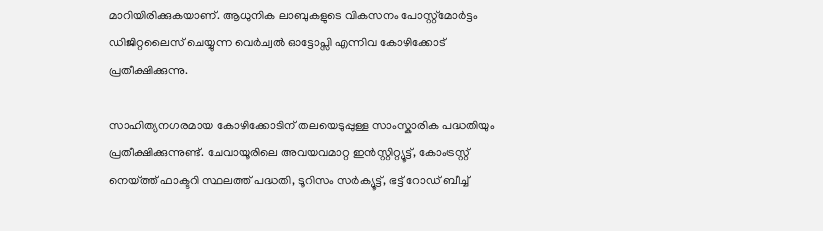മാറിയിരിക്കുകയാണ്. ആധുനിക ലാബുകളുടെ വികസനം പോസ്റ്റ്മോർട്ടം ഡിജിറ്റലൈസ് ചെയ്യുന്ന വെർച്വൽ ഓട്ടോപ്സി എന്നിവ കോഴിക്കോട് പ്രതീക്ഷിക്കുന്നു.

സാഹിത്യനഗരമായ കോഴിക്കോടിന് തലയെടുപ്പുള്ള സാംസ്കാരിക പദ്ധതിയും പ്രതീക്ഷിക്കുന്നുണ്ട്. ചേവായൂരിലെ അവയവമാറ്റ ഇൻസ്റ്റിറ്റ്യൂട്ട്, കോംട്രസ്റ്റ് നെയ്ത്ത് ഫാക്ടറി സ്ഥലത്ത് പദ്ധതി, ടൂറിസം സർക്യൂട്ട്, ഭട്ട് റോഡ് ബീച്ച്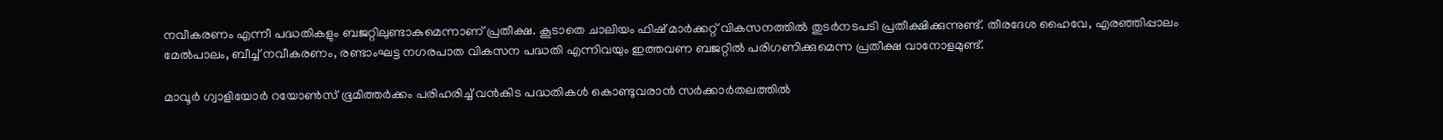നവീകരണം എന്നീ പദ്ധതികളും ബജറ്റിലുണ്ടാകുമെന്നാണ് പ്രതീക്ഷ. കൂടാതെ ചാലിയം ഫിഷ് മാർക്കറ്റ് വികസനത്തിൽ തുടർനടപടി പ്രതീക്ഷിക്കുന്നുണ്ട്. തീരദേശ ഹൈവേ, എരഞ്ഞിപ്പാലം മേൽപാലം, ബീച്ച് നവീകരണം, രണ്ടാംഘട്ട നഗരപാത വികസന പദ്ധതി എന്നിവയും ഇത്തവണ ബജറ്റിൽ പരിഗണിക്കുമെന്ന പ്രതീക്ഷ വാനോളമുണ്ട്.

മാവൂർ ഗ്വാളിയോർ റയോൺസ് ഭൂമിത്തർക്കം പരിഹരിച്ച് വൻകിട പദ്ധതികൾ കൊണ്ടുവരാൻ സർക്കാർതലത്തിൽ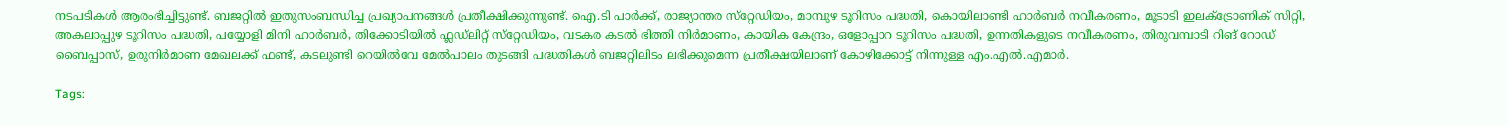നടപടികൾ ആരംഭിച്ചിട്ടുണ്ട്. ബജറ്റിൽ ഇതുസംബന്ധിച്ച പ്രഖ്യാപനങ്ങൾ പ്രതീക്ഷിക്കുന്നുണ്ട്. ഐ.ടി പാർക്ക്, രാജ്യാന്തര സ്‌റ്റേഡിയം, മാമ്പുഴ ടൂറിസം പദ്ധതി, കൊയിലാണ്ടി ഹാർബർ നവീകരണം, മൂടാടി ഇലക്‌ട്രോണിക് സിറ്റി, അകലാപ്പുഴ ടൂറിസം പദ്ധതി, പയ്യോളി മിനി ഹാർബർ, തിക്കോടിയിൽ ഫ്ലഡ്‍ലിറ്റ് സ്‌റ്റേഡിയം, വടകര കടൽ ഭിത്തി നിർമാണം, കായിക കേന്ദ്രം, ഒളോപ്പാറ ടൂറിസം പദ്ധതി, ഉന്നതികളുടെ നവീകരണം, തിരുവമ്പാടി റിങ് റോഡ് ബൈപ്പാസ്, ഉരുനിർമാണ മേഖലക്ക് ഫണ്ട്, കടലുണ്ടി റെയിൽവേ മേൽപാലം തുടങ്ങി പദ്ധതികൾ ബജറ്റിലിടം ലഭിക്കുമെന്ന പ്രതീക്ഷയിലാണ് കോഴിക്കോട്ട് നിന്നുള്ള എം.എൽ.എമാർ.

Tags: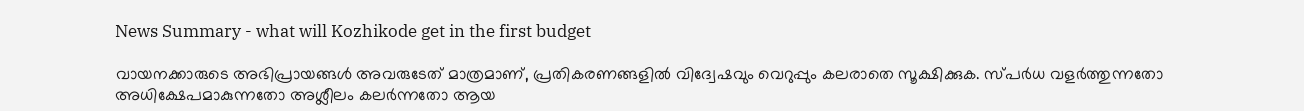News Summary - what will Kozhikode get in the first budget

വായനക്കാരുടെ അഭിപ്രായങ്ങള്‍ അവരുടേത് മാത്രമാണ്, പ്രതികരണങ്ങളിൽ വിദ്വേഷവും വെറുപ്പും കലരാതെ സൂക്ഷിക്കുക. സ്പർധ വളർത്തുന്നതോ അധിക്ഷേപമാകുന്നതോ അശ്ലീലം കലർന്നതോ ആയ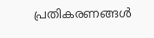പ്രതികരണങ്ങൾ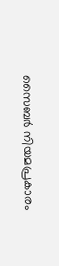സൈബർ നിയമപ്രകാരം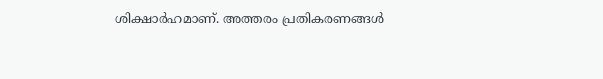ശിക്ഷാർഹമാണ്. അത്തരം പ്രതികരണങ്ങൾ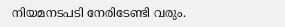നിയമനടപടി നേരിടേണ്ടി വരും.